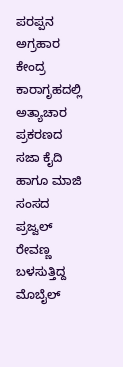ಪರಪ್ಪನ ಅಗ್ರಹಾರ ಕೇಂದ್ರ ಕಾರಾಗೃಹದಲ್ಲಿ ಅತ್ಯಾಚಾರ ಪ್ರಕರಣದ ಸಜಾ ಕೈದಿ ಹಾಗೂ ಮಾಜಿ ಸಂಸದ ಪ್ರಜ್ವಲ್ ರೇವಣ್ಣ ಬಳಸುತ್ತಿದ್ದ ಮೊಬೈಲ್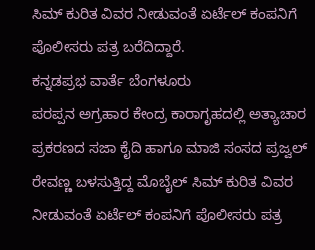ಸಿಮ್ ಕುರಿತ ವಿವರ ನೀಡುವಂತೆ ಏರ್ಟೆಲ್ ಕಂಪನಿಗೆ ಪೊಲೀಸರು ಪತ್ರ ಬರೆದಿದ್ದಾರೆ.
ಕನ್ನಡಪ್ರಭ ವಾರ್ತೆ ಬೆಂಗಳೂರು
ಪರಪ್ಪನ ಅಗ್ರಹಾರ ಕೇಂದ್ರ ಕಾರಾಗೃಹದಲ್ಲಿ ಅತ್ಯಾಚಾರ ಪ್ರಕರಣದ ಸಜಾ ಕೈದಿ ಹಾಗೂ ಮಾಜಿ ಸಂಸದ ಪ್ರಜ್ವಲ್ ರೇವಣ್ಣ ಬಳಸುತ್ತಿದ್ದ ಮೊಬೈಲ್ ಸಿಮ್ ಕುರಿತ ವಿವರ ನೀಡುವಂತೆ ಏರ್ಟೆಲ್ ಕಂಪನಿಗೆ ಪೊಲೀಸರು ಪತ್ರ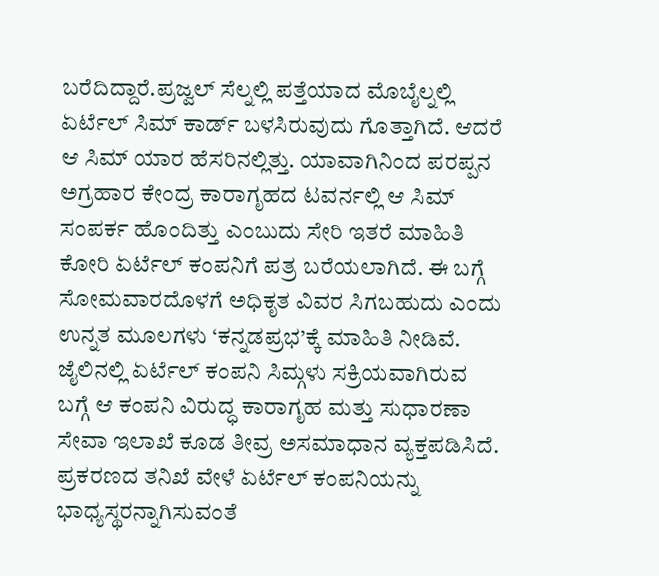ಬರೆದಿದ್ದಾರೆ.ಪ್ರಜ್ವಲ್ ಸೆಲ್ನಲ್ಲಿ ಪತ್ತೆಯಾದ ಮೊಬೈಲ್ನಲ್ಲಿ ಏರ್ಟೆಲ್ ಸಿಮ್ ಕಾರ್ಡ್ ಬಳಸಿರುವುದು ಗೊತ್ತಾಗಿದೆ. ಆದರೆ ಆ ಸಿಮ್ ಯಾರ ಹೆಸರಿನಲ್ಲಿತ್ತು. ಯಾವಾಗಿನಿಂದ ಪರಪ್ಪನ ಅಗ್ರಹಾರ ಕೇಂದ್ರ ಕಾರಾಗೃಹದ ಟವರ್ನಲ್ಲಿ ಆ ಸಿಮ್ ಸಂಪರ್ಕ ಹೊಂದಿತ್ತು ಎಂಬುದು ಸೇರಿ ಇತರೆ ಮಾಹಿತಿ ಕೋರಿ ಏರ್ಟೆಲ್ ಕಂಪನಿಗೆ ಪತ್ರ ಬರೆಯಲಾಗಿದೆ. ಈ ಬಗ್ಗೆ ಸೋಮವಾರದೊಳಗೆ ಅಧಿಕೃತ ವಿವರ ಸಿಗಬಹುದು ಎಂದು ಉನ್ನತ ಮೂಲಗಳು ‘ಕನ್ನಡಪ್ರಭ’ಕ್ಕೆ ಮಾಹಿತಿ ನೀಡಿವೆ.
ಜೈಲಿನಲ್ಲಿ ಏರ್ಟೆಲ್ ಕಂಪನಿ ಸಿಮ್ಗಳು ಸಕ್ರಿಯವಾಗಿರುವ ಬಗ್ಗೆ ಆ ಕಂಪನಿ ವಿರುದ್ಧ ಕಾರಾಗೃಹ ಮತ್ತು ಸುಧಾರಣಾ ಸೇವಾ ಇಲಾಖೆ ಕೂಡ ತೀವ್ರ ಅಸಮಾಧಾನ ವ್ಯಕ್ತಪಡಿಸಿದೆ. ಪ್ರಕರಣದ ತನಿಖೆ ವೇಳೆ ಏರ್ಟೆಲ್ ಕಂಪನಿಯನ್ನು ಭಾಧ್ಯಸ್ಥರನ್ನಾಗಿಸುವಂತೆ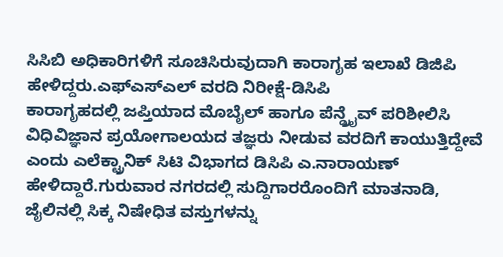ಸಿಸಿಬಿ ಅಧಿಕಾರಿಗಳಿಗೆ ಸೂಚಿಸಿರುವುದಾಗಿ ಕಾರಾಗೃಹ ಇಲಾಖೆ ಡಿಜಿಪಿ ಹೇಳಿದ್ದರು.ಎಫ್ಎಸ್ಎಲ್ ವರದಿ ನಿರೀಕ್ಷೆ-ಡಿಸಿಪಿ
ಕಾರಾಗೃಹದಲ್ಲಿ ಜಪ್ತಿಯಾದ ಮೊಬೈಲ್ ಹಾಗೂ ಪೆನ್ಡ್ರೈವ್ ಪರಿಶೀಲಿಸಿ ವಿಧಿವಿಜ್ಞಾನ ಪ್ರಯೋಗಾಲಯದ ತಜ್ಞರು ನೀಡುವ ವರದಿಗೆ ಕಾಯುತ್ತಿದ್ದೇವೆ ಎಂದು ಎಲೆಕ್ಟ್ರಾನಿಕ್ ಸಿಟಿ ವಿಭಾಗದ ಡಿಸಿಪಿ ಎ.ನಾರಾಯಣ್ ಹೇಳಿದ್ದಾರೆ.ಗುರುವಾರ ನಗರದಲ್ಲಿ ಸುದ್ದಿಗಾರರೊಂದಿಗೆ ಮಾತನಾಡಿ, ಜೈಲಿನಲ್ಲಿ ಸಿಕ್ಕ ನಿಷೇಧಿತ ವಸ್ತುಗಳನ್ನು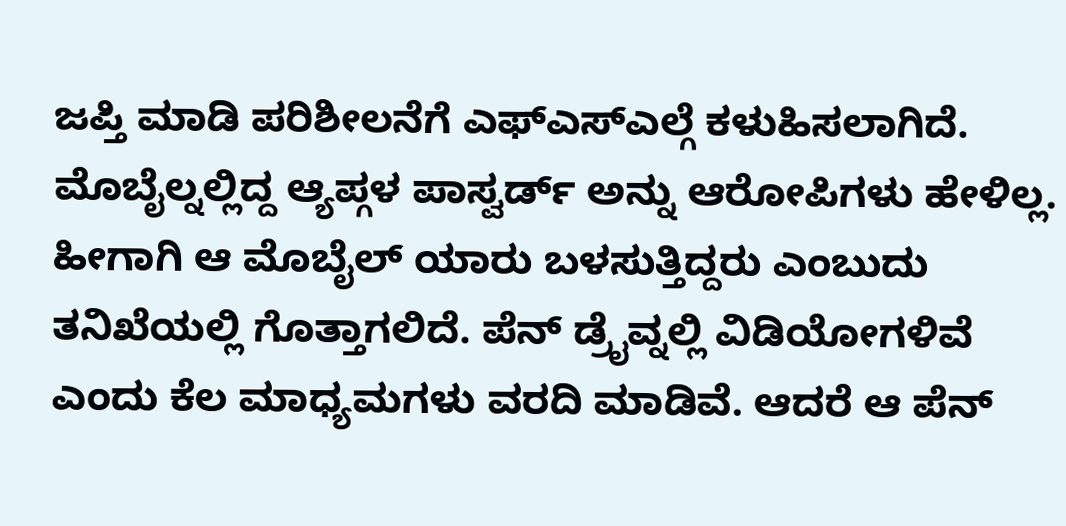ಜಪ್ತಿ ಮಾಡಿ ಪರಿಶೀಲನೆಗೆ ಎಫ್ಎಸ್ಎಲ್ಗೆ ಕಳುಹಿಸಲಾಗಿದೆ. ಮೊಬೈಲ್ನಲ್ಲಿದ್ದ ಆ್ಯಪ್ಗಳ ಪಾಸ್ವರ್ಡ್ ಅನ್ನು ಆರೋಪಿಗಳು ಹೇಳಿಲ್ಲ. ಹೀಗಾಗಿ ಆ ಮೊಬೈಲ್ ಯಾರು ಬಳಸುತ್ತಿದ್ದರು ಎಂಬುದು ತನಿಖೆಯಲ್ಲಿ ಗೊತ್ತಾಗಲಿದೆ. ಪೆನ್ ಡ್ರೈವ್ನಲ್ಲಿ ವಿಡಿಯೋಗಳಿವೆ ಎಂದು ಕೆಲ ಮಾಧ್ಯಮಗಳು ವರದಿ ಮಾಡಿವೆ. ಆದರೆ ಆ ಪೆನ್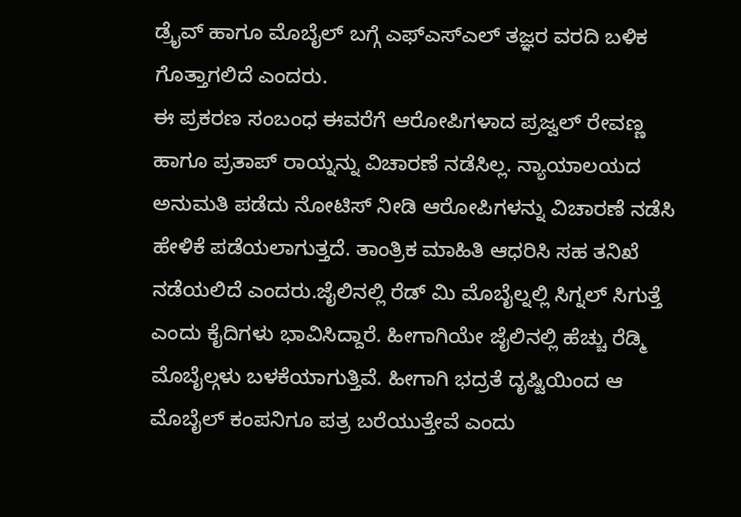ಡ್ರೈವ್ ಹಾಗೂ ಮೊಬೈಲ್ ಬಗ್ಗೆ ಎಫ್ಎಸ್ಎಲ್ ತಜ್ಞರ ವರದಿ ಬಳಿಕ ಗೊತ್ತಾಗಲಿದೆ ಎಂದರು.
ಈ ಪ್ರಕರಣ ಸಂಬಂಧ ಈವರೆಗೆ ಆರೋಪಿಗಳಾದ ಪ್ರಜ್ವಲ್ ರೇವಣ್ಣ ಹಾಗೂ ಪ್ರತಾಪ್ ರಾಯ್ನನ್ನು ವಿಚಾರಣೆ ನಡೆಸಿಲ್ಲ. ನ್ಯಾಯಾಲಯದ ಅನುಮತಿ ಪಡೆದು ನೋಟಿಸ್ ನೀಡಿ ಆರೋಪಿಗಳನ್ನು ವಿಚಾರಣೆ ನಡೆಸಿ ಹೇಳಿಕೆ ಪಡೆಯಲಾಗುತ್ತದೆ. ತಾಂತ್ರಿಕ ಮಾಹಿತಿ ಆಧರಿಸಿ ಸಹ ತನಿಖೆ ನಡೆಯಲಿದೆ ಎಂದರು.ಜೈಲಿನಲ್ಲಿ ರೆಡ್ ಮಿ ಮೊಬೈಲ್ನಲ್ಲಿ ಸಿಗ್ನಲ್ ಸಿಗುತ್ತೆ ಎಂದು ಕೈದಿಗಳು ಭಾವಿಸಿದ್ದಾರೆ. ಹೀಗಾಗಿಯೇ ಜೈಲಿನಲ್ಲಿ ಹೆಚ್ಚು ರೆಡ್ಮಿ ಮೊಬೈಲ್ಗಳು ಬಳಕೆಯಾಗುತ್ತಿವೆ. ಹೀಗಾಗಿ ಭದ್ರತೆ ದೃಷ್ಟಿಯಿಂದ ಆ ಮೊಬೈಲ್ ಕಂಪನಿಗೂ ಪತ್ರ ಬರೆಯುತ್ತೇವೆ ಎಂದು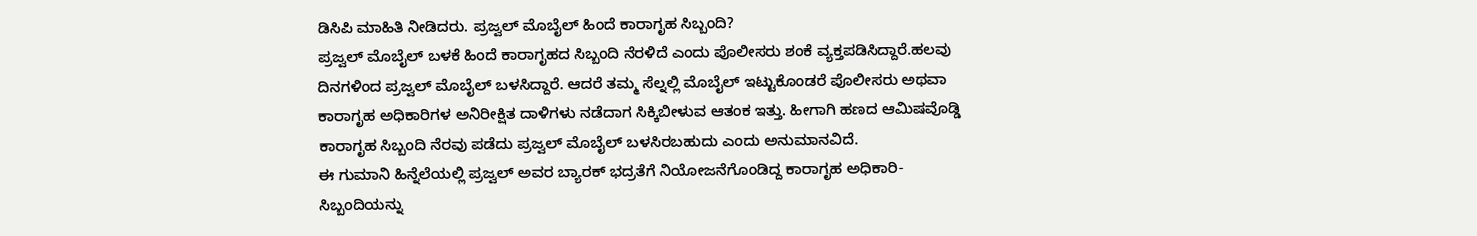ಡಿಸಿಪಿ ಮಾಹಿತಿ ನೀಡಿದರು. ಪ್ರಜ್ವಲ್ ಮೊಬೈಲ್ ಹಿಂದೆ ಕಾರಾಗೃಹ ಸಿಬ್ಬಂದಿ?
ಪ್ರಜ್ವಲ್ ಮೊಬೈಲ್ ಬಳಕೆ ಹಿಂದೆ ಕಾರಾಗೃಹದ ಸಿಬ್ಬಂದಿ ನೆರಳಿದೆ ಎಂದು ಪೊಲೀಸರು ಶಂಕೆ ವ್ಯಕ್ತಪಡಿಸಿದ್ದಾರೆ.ಹಲವು ದಿನಗಳಿಂದ ಪ್ರಜ್ವಲ್ ಮೊಬೈಲ್ ಬಳಸಿದ್ದಾರೆ. ಆದರೆ ತಮ್ಮ ಸೆಲ್ನಲ್ಲಿ ಮೊಬೈಲ್ ಇಟ್ಟುಕೊಂಡರೆ ಪೊಲೀಸರು ಅಥವಾ ಕಾರಾಗೃಹ ಅಧಿಕಾರಿಗಳ ಅನಿರೀಕ್ಷಿತ ದಾಳಿಗಳು ನಡೆದಾಗ ಸಿಕ್ಕಿಬೀಳುವ ಆತಂಕ ಇತ್ತು. ಹೀಗಾಗಿ ಹಣದ ಆಮಿಷವೊಡ್ಡಿ ಕಾರಾಗೃಹ ಸಿಬ್ಬಂದಿ ನೆರವು ಪಡೆದು ಪ್ರಜ್ವಲ್ ಮೊಬೈಲ್ ಬಳಸಿರಬಹುದು ಎಂದು ಅನುಮಾನವಿದೆ.
ಈ ಗುಮಾನಿ ಹಿನ್ನೆಲೆಯಲ್ಲಿ ಪ್ರಜ್ವಲ್ ಅವರ ಬ್ಯಾರಕ್ ಭದ್ರತೆಗೆ ನಿಯೋಜನೆಗೊಂಡಿದ್ದ ಕಾರಾಗೃಹ ಅಧಿಕಾರಿ-ಸಿಬ್ಬಂದಿಯನ್ನು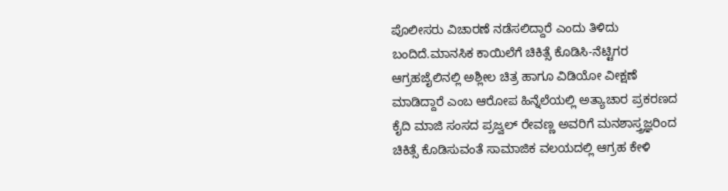ಪೊಲೀಸರು ವಿಚಾರಣೆ ನಡೆಸಲಿದ್ದಾರೆ ಎಂದು ತಿಳಿದು ಬಂದಿದೆ.ಮಾನಸಿಕ ಕಾಯಿಲೆಗೆ ಚಿಕಿತ್ಸೆ ಕೊಡಿಸಿ-ನೆಟ್ಟಿಗರ ಆಗ್ರಹಜೈಲಿನಲ್ಲಿ ಅಶ್ಲೀಲ ಚಿತ್ರ ಹಾಗೂ ವಿಡಿಯೋ ವೀಕ್ಷಣೆ ಮಾಡಿದ್ದಾರೆ ಎಂಬ ಆರೋಪ ಹಿನ್ನೆಲೆಯಲ್ಲಿ ಅತ್ಯಾಚಾರ ಪ್ರಕರಣದ ಕೈದಿ ಮಾಜಿ ಸಂಸದ ಪ್ರಜ್ವಲ್ ರೇವಣ್ಣ ಅವರಿಗೆ ಮನಶಾಸ್ತ್ರಜ್ಞರಿಂದ ಚಿಕಿತ್ಸೆ ಕೊಡಿಸುವಂತೆ ಸಾಮಾಜಿಕ ವಲಯದಲ್ಲಿ ಆಗ್ರಹ ಕೇಳಿ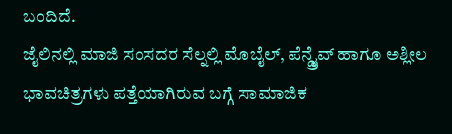ಬಂದಿದೆ.
ಜೈಲಿನಲ್ಲಿ ಮಾಜಿ ಸಂಸದರ ಸೆಲ್ನಲ್ಲಿ ಮೊಬೈಲ್, ಪೆನ್ಡ್ರೈವ್ ಹಾಗೂ ಅಶ್ಲೀಲ ಭಾವಚಿತ್ರಗಳು ಪತ್ತೆಯಾಗಿರುವ ಬಗ್ಗೆ ಸಾಮಾಜಿಕ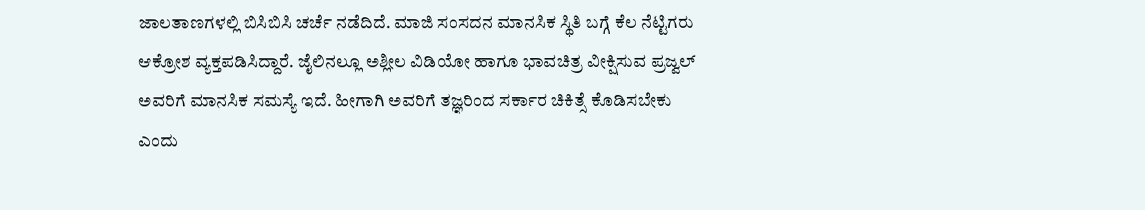ಜಾಲತಾಣಗಳಲ್ಲಿ ಬಿಸಿಬಿಸಿ ಚರ್ಚೆ ನಡೆದಿದೆ. ಮಾಜಿ ಸಂಸದನ ಮಾನಸಿಕ ಸ್ಥಿತಿ ಬಗ್ಗೆ ಕೆಲ ನೆಟ್ಟಿಗರು ಆಕ್ರೋಶ ವ್ಯಕ್ತಪಡಿಸಿದ್ದಾರೆ. ಜೈಲಿನಲ್ಲೂ ಅಶ್ಲೀಲ ವಿಡಿಯೋ ಹಾಗೂ ಭಾವಚಿತ್ರ ವೀಕ್ಷಿಸುವ ಪ್ರಜ್ವಲ್ ಅವರಿಗೆ ಮಾನಸಿಕ ಸಮಸ್ಯೆ ಇದೆ. ಹೀಗಾಗಿ ಅವರಿಗೆ ತಜ್ಞರಿಂದ ಸರ್ಕಾರ ಚಿಕಿತ್ಸೆ ಕೊಡಿಸಬೇಕು ಎಂದು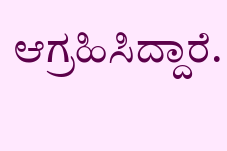ಆಗ್ರಹಿಸಿದ್ದಾರೆ.